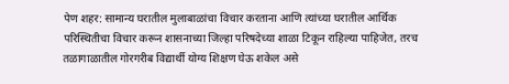पेण शहर: सामान्य घरातील मुलाबाळांचा विचार करताना आणि त्यांच्या घरातील आर्थिक परिस्थितीचा विचार करून शासनाच्या जिल्हा परिषदेच्या शाळा टिकून राहिल्या पाहिजेत, तरच तळागाळातील गोरगरीब विद्यार्थी योग्य शिक्षण घेऊ शकेल असे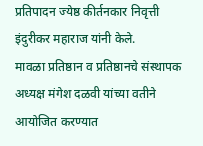प्रतिपादन ज्येष्ठ कीर्तनकार निवृत्ती इंदुरीकर महाराज यांनी केले.
मावळा प्रतिष्ठान व प्रतिष्ठानचे संस्थापक अध्यक्ष मंगेश दळवी यांच्या वतीने आयोजित करण्यात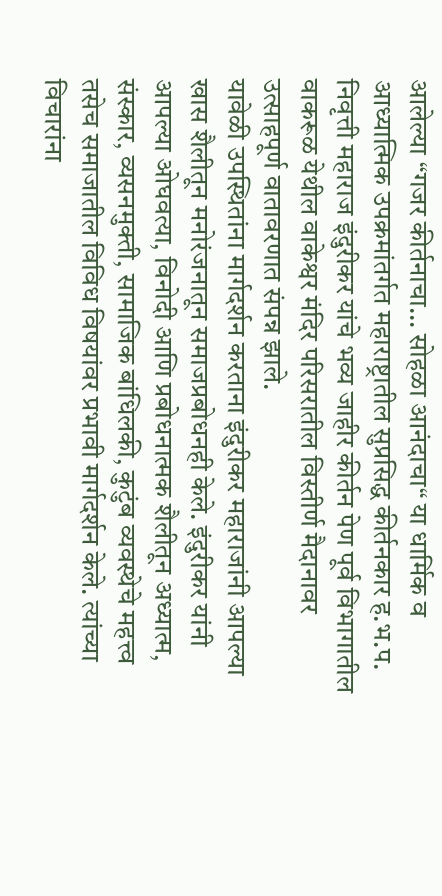आलेल्या “गजर कीर्तनाचा... सोहळा आनंदाचा“ या धार्मिक व आध्यात्मिक उपक्रमांतर्गत महाराष्ट्रातील सुप्रसिद्ध कीर्तनकार ह.भ.प. निवृत्ती महाराज इंदुरीकर यांचे भव्य जाहीर कीर्तन पेण पूर्व विभागातील वाकरूळ येथील वाकेश्वर मंदिर परिसरातील विस्तीर्ण मैदानावर उत्साहपूर्ण वातावरणात संपन्न झाले.
यावेळी उपस्थितांना मार्गदर्शन करताना इंदुरीकर महाराजांनी आपल्या खास शैलीतून मनोरंजनातून समाजप्रबोधनही केले. इंदुरीकर यांनी आपल्या ओघवत्या, विनोदी आणि प्रबोधनात्मक शैलीतून अध्यात्म, संस्कार, व्यसनमुक्ती, सामाजिक बांधिलकी, कुटुंब व्यवस्थेचे महत्त्व तसेच समाजातील विविध विषयांवर प्रभावी मार्गदर्शन केले. त्यांच्या विचारांना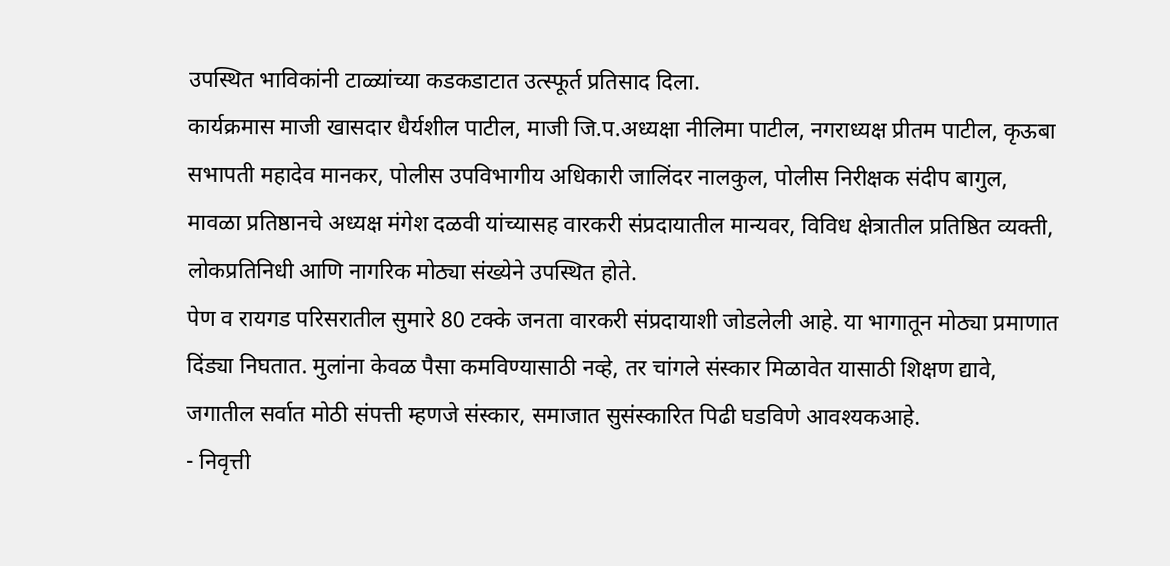उपस्थित भाविकांनी टाळ्यांच्या कडकडाटात उत्स्फूर्त प्रतिसाद दिला.
कार्यक्रमास माजी खासदार धैर्यशील पाटील, माजी जि.प.अध्यक्षा नीलिमा पाटील, नगराध्यक्ष प्रीतम पाटील, कृऊबा सभापती महादेव मानकर, पोलीस उपविभागीय अधिकारी जालिंदर नालकुल, पोलीस निरीक्षक संदीप बागुल, मावळा प्रतिष्ठानचे अध्यक्ष मंगेश दळवी यांच्यासह वारकरी संप्रदायातील मान्यवर, विविध क्षेत्रातील प्रतिष्ठित व्यक्ती, लोकप्रतिनिधी आणि नागरिक मोठ्या संख्येने उपस्थित होते.
पेण व रायगड परिसरातील सुमारे 80 टक्के जनता वारकरी संप्रदायाशी जोडलेली आहे. या भागातून मोठ्या प्रमाणात दिंड्या निघतात. मुलांना केवळ पैसा कमविण्यासाठी नव्हे, तर चांगले संस्कार मिळावेत यासाठी शिक्षण द्यावे, जगातील सर्वात मोठी संपत्ती म्हणजे संस्कार, समाजात सुसंस्कारित पिढी घडविणे आवश्यकआहे.
- निवृत्ती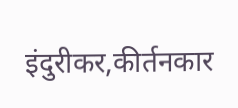इंदुरीकर,कीर्तनकार